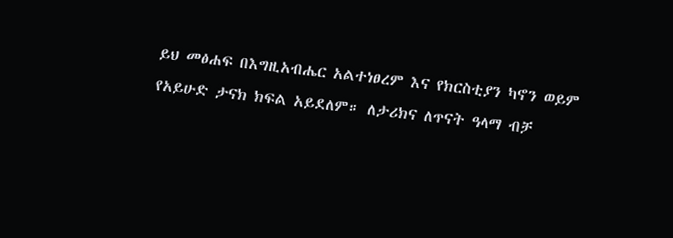ይህ መፅሐፍ በእግዚአብሔር አልተነፀረም እና የክርስቲያን ካኖን ወይም የአይሁድ ታናክ ክፍል አይደለም። ለታሪክና ለጥናት ዓላማ ብቻ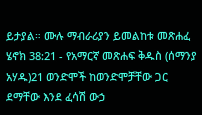ይታያል። ሙሉ ማብራሪያን ይመልከቱ መጽሐፈ ሄኖክ 38:21 - የአማርኛ መጽሐፍ ቅዱስ (ሰማንያ አሃዱ)21 ወንድሞች ከወንድሞቻቸው ጋር ደማቸው እንደ ፈሳሽ ውኃ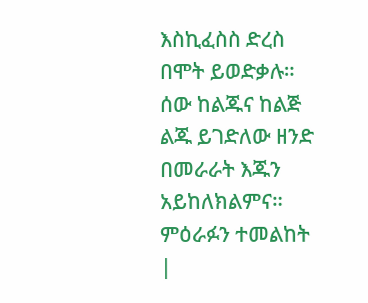እስኪፈስስ ድረስ በሞት ይወድቃሉ። ሰው ከልጁና ከልጅ ልጁ ይገድለው ዘንድ በመራራት እጁን አይከለክልምና። ምዕራፉን ተመልከት |